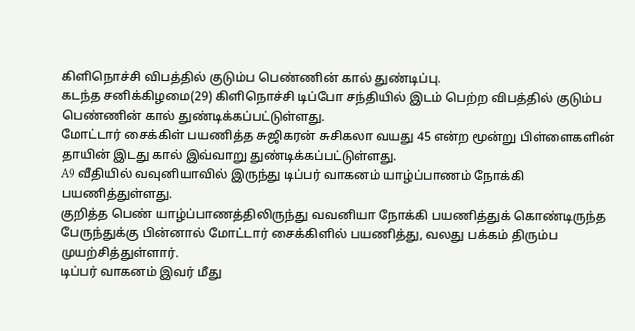கிளிநொச்சி விபத்தில் குடும்ப பெண்ணின் கால் துண்டிப்பு.
கடந்த சனிக்கிழமை(29) கிளிநொச்சி டிப்போ சந்தியில் இடம் பெற்ற விபத்தில் குடும்ப பெண்ணின் கால் துண்டிக்கப்பட்டுள்ளது.
மோட்டார் சைக்கிள் பயணித்த சுஜிகரன் சுசிகலா வயது 45 என்ற மூன்று பிள்ளைகளின் தாயின் இடது கால் இவ்வாறு துண்டிக்கப்பட்டுள்ளது.
A9 வீதியில் வவுனியாவில் இருந்து டிப்பர் வாகனம் யாழ்ப்பாணம் நோக்கி பயணித்துள்ளது.
குறித்த பெண் யாழ்ப்பாணத்திலிருந்து வவனியா நோக்கி பயணித்துக் கொண்டிருந்த பேருந்துக்கு பின்னால் மோட்டார் சைக்கிளில் பயணித்து, வலது பக்கம் திரும்ப முயற்சித்துள்ளார்.
டிப்பர் வாகனம் இவர் மீது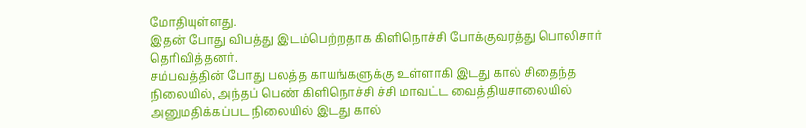மோதியுள்ளது.
இதன் போது விபத்து இடம்பெற்றதாக கிளிநொச்சி போக்குவரத்து பொலிசார் தெரிவித்தனர்.
சம்பவத்தின் போது பலத்த காயங்களுக்கு உள்ளாகி இடது கால் சிதைந்த நிலையில், அந்தப் பெண் கிளிநொச்சி ச்சி மாவட்ட வைத்தியசாலையில் அனுமதிக்கப்பட நிலையில் இடது கால்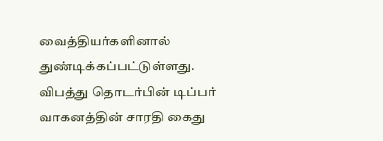வைத்தியர்களினால் துண்டிக்கப்பட்டுள்ளது.
விபத்து தொடர்பின் டிப்பர் வாகனத்தின் சாரதி கைது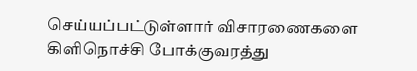செய்யப்பட்டுள்ளார் விசாரணைகளை கிளிநொச்சி போக்குவரத்து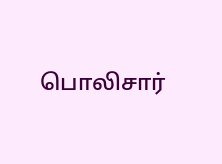பொலிசார்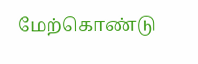மேற்கொண்டு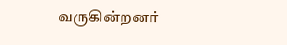வருகின்றனர்